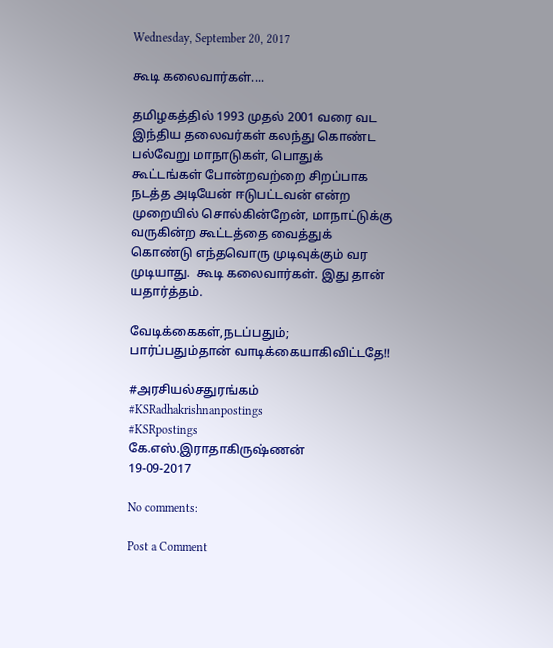Wednesday, September 20, 2017

கூடி கலைவார்கள்....

தமிழகத்தில் 1993 முதல் 2001 வரை வட இந்திய தலைவர்கள் கலந்து கொண்ட பல்வேறு மாநாடுகள், பொதுக் கூட்டங்கள் போன்றவற்றை சிறப்பாக நடத்த அடியேன் ஈடுபட்டவன் என்ற முறையில் சொல்கின்றேன், மாநாட்டுக்கு வருகின்ற கூட்டத்தை வைத்துக் கொண்டு எந்தவொரு முடிவுக்கும் வர முடியாது.  கூடி கலைவார்கள். இது தான் யதார்த்தம்.

வேடிக்கைகள்,நடப்பதும்; பார்ப்பதும்தான் வாடிக்கையாகிவிட்டதே!!

#அரசியல்சதுரங்கம்
#KSRadhakrishnanpostings
#KSRpostings
கே.எஸ்.இராதாகிருஷ்ணன்
19-09-2017

No comments:

Post a Comment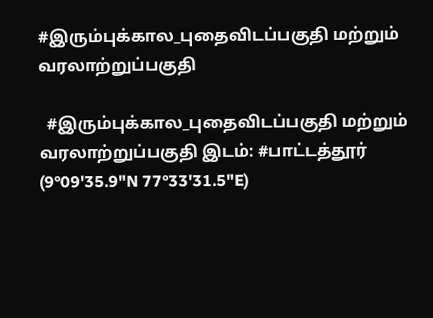#இரும்புக்கால_புதைவிடப்பகுதி மற்றும் வரலாற்றுப்பகுதி

  #இரும்புக்கால_புதைவிடப்பகுதி மற்றும் வரலாற்றுப்பகுதி இடம்: #பாட்டத்தூர் (9°09'35.9"N 77°33'31.5"E)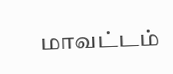மாவட்டம்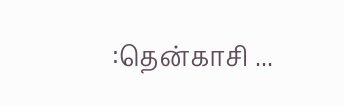:தென்காசி ...